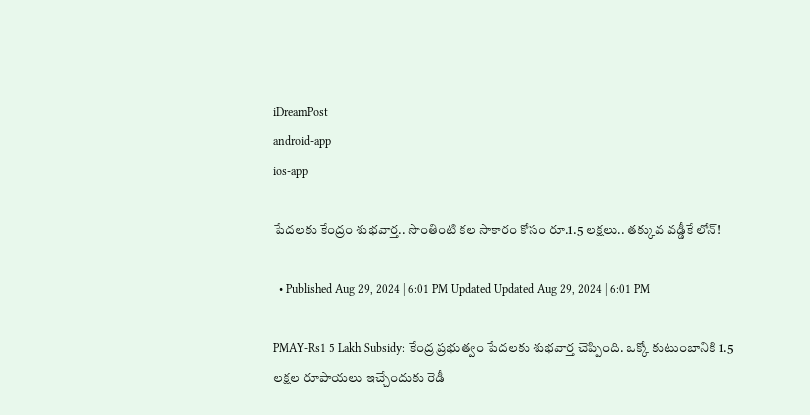iDreamPost
android-app
ios-app

పేదలకు కేంద్రం శుభవార్త.. సొంతింటి కల సాకారం కోసం రూ.1.5 లక్షలు.. తక్కువ వడ్డీకే లోన్!

  • Published Aug 29, 2024 | 6:01 PM Updated Updated Aug 29, 2024 | 6:01 PM

PMAY-Rs1 5 Lakh Subsidy: కేంద్ర ప్రభుత్వం పేదలకు శుభవార్త చెప్పింది. ఒక్కో కుటుంబానికి 1.5 లక్షల రూపాయలు ఇచ్చేందుకు రెడీ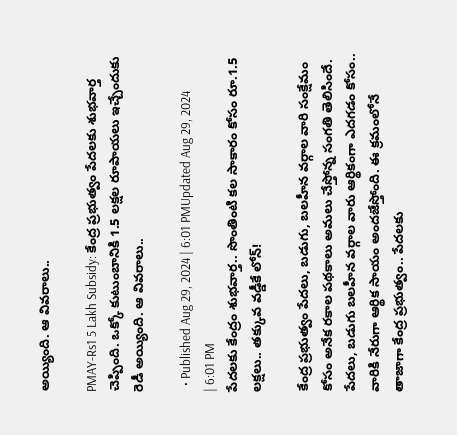అయ్యింది. ఆ వివరాలు..

PMAY-Rs1 5 Lakh Subsidy: కేంద్ర ప్రభుత్వం పేదలకు శుభవార్త చెప్పింది. ఒక్కో కుటుంబానికి 1.5 లక్షల రూపాయలు ఇచ్చేందుకు రెడీ అయ్యింది. ఆ వివరాలు..

  • Published Aug 29, 2024 | 6:01 PMUpdated Aug 29, 2024 | 6:01 PM
పేదలకు కేంద్రం శుభవార్త.. సొంతింటి కల సాకారం కోసం రూ.1.5 లక్షలు.. తక్కువ వడ్డీకే లోన్!

కేంద్ర ప్రభుత్వం పేదలు, బడుగు, బలహీన వర్గాల వారి సంక్షేమం కోసం అనేక రకాల పథకాలు అమలు చేస్తోన్న సంగతి తెలిసిందే. పేదలు, బడుగు బలహీన వర్గాల వారు ఆర్థికంగా ఎదగడం కోసం.. వారికి నేరుగా ఆర్థిక సాయం అందజేస్తోంది. ఈ క్రమంలోనే తాజాగా కేంద్ర ప్రభుత్వం.. పేదలకు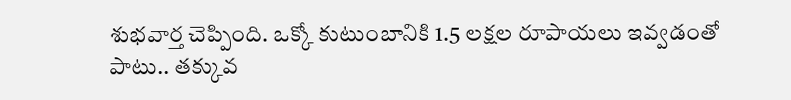శుభవార్త చెప్పింది. ఒక్కో కుటుంబానికి 1.5 లక్షల రూపాయలు ఇవ్వడంతో పాటు.. తక్కువ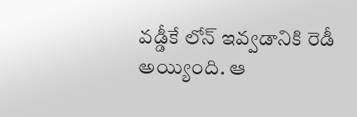వడ్డీకే లోన్ ఇవ్వడానికి రెడీ అయ్యింది. ఆ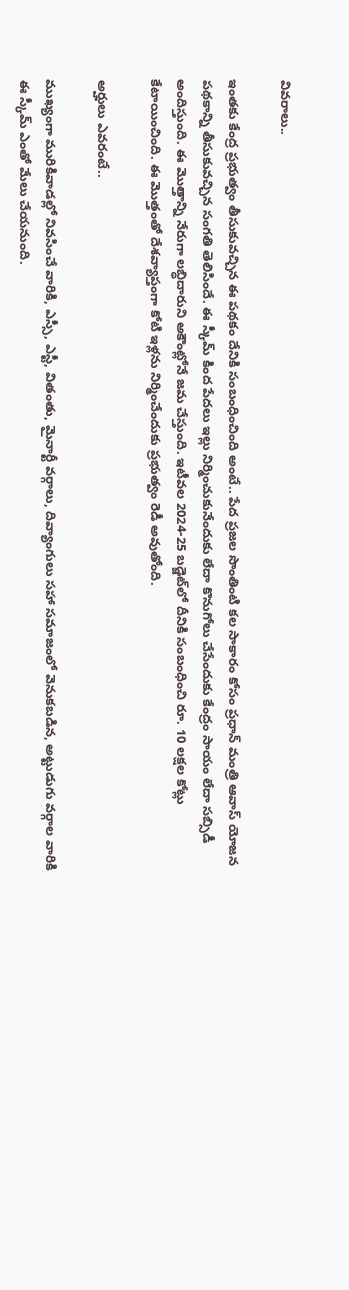వివరాలు..

ఇంతకు కేంద్ర ప్రభుత్వం తీసుకువచ్చిన ఈ పథకం దేనికి సంబంధించింది అంటే.. పేద ప్రజల సొంతింటి కల సాకారం కోసం ప్రధాన్ మంత్రి ఆవాస్ యోజన పథకాన్ని తీసుకువచ్చిన సంగతి తెలిసిందే. ఈ స్కీమ్ కింద పేదలు ఇల్లు నిర్మించుకునేందుకు లేదా కొనుగోలు చేసేందుకు కేంద్రం సాయం లేదా సబ్సిడీ అందిస్తుంది. ఈ మొత్తాన్ని నేరుగా లబ్ధిదారుని అకౌంట్లోనే జమ చేస్తుంది. ఇటీవల 2024-25 బడ్జెట్‌లో దీనికి సంబంధించి రూ. 10 లక్షల కోట్లు కేటాయించింది. ఈ మొత్తంతో దేశవ్యాప్తంగా కోటి ఇళ్లను నిర్మించేందుకు ప్రభుత్వం రెడీ అవుతోంది.

అర్హులు ఎవరంటే..

ముఖ్యంగా మురికివాడల్లో నివసించే వారికి, ఎస్సీ, ఎస్టీ, వితంతు, మైనార్టీ వర్గాలు, దివ్యాంగులు సహా సమాజంలో వెనుకబడిన, అట్టుడుగు వర్గాల వారికి ఈ స్కీమ్ ఎంతో మేలు చేయనుంది.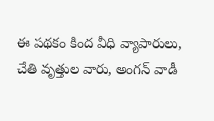ఈ పథకం కింద వీధి వ్యాపారులు, చేతి వృత్తుల వారు, అంగన్ వాడీ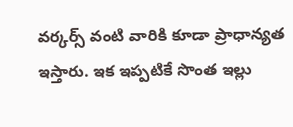వర్కర్స్ వంటి వారికి కూడా ప్రాధాన్యత ఇస్తారు. ఇక ఇప్పటికే సొంత ఇల్లు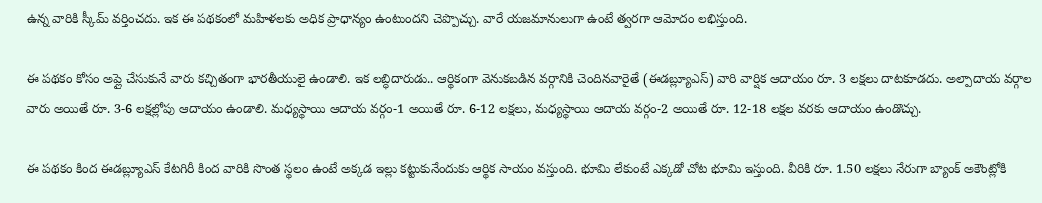ఉన్న వారికి స్కీమ్ వర్తించదు. ఇక ఈ పథకంలో మహిళలకు అధిక ప్రాధాన్యం ఉంటుందని చెప్పొచ్చు. వారే యజమానులుగా ఉంటే త్వరగా ఆమోదం లభిస్తుంది.

ఈ పథకం కోసం అప్లై చేసుకునే వారు కచ్చితంగా భారతీయులై ఉండాలి. ఇక లబ్ధిదారుడు.. ఆర్థికంగా వెనుకబడిన వర్గానికి చెందినవారైతే (ఈడబ్ల్యూఎస్) వారి వార్షిక ఆదాయం రూ. 3 లక్షలు దాటకూడదు. అల్పాదాయ వర్గాల వారు అయితే రూ. 3-6 లక్షల్లోపు ఆదాయం ఉండాలి. మధ్యస్థాయి ఆదాయ వర్గం-1 అయితే రూ. 6-12 లక్షలు, మధ్యస్థాయి ఆదాయ వర్గం-2 అయితే రూ. 12-18 లక్షల వరకు ఆదాయం ఉండొచ్చు.

ఈ పథకం కింద ఈడబ్ల్యూఎస్ కేటగిరీ కింద వారికి సొంత స్థలం ఉంటే అక్కడ ఇల్లు కట్టుకునేందుకు ఆర్థిక సాయం వస్తుంది. భూమి లేకుంటే ఎక్కడో చోట భూమి ఇస్తుంది. వీరికి రూ. 1.50 లక్షలు నేరుగా బ్యాంక్ అకౌంట్లోకి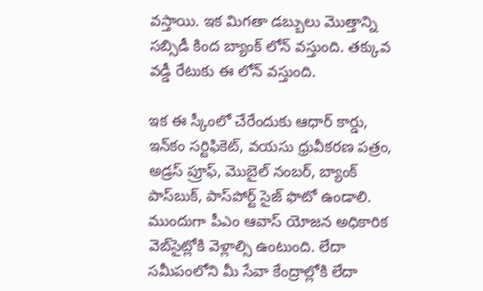వస్తాయి. ఇక మిగతా డబ్బులు మొత్తాన్ని సబ్సిడీ కింద బ్యాంక్ లోన్ వస్తుంది. తక్కువ వడ్డీ రేటుకు ఈ లోన్ వస్తుంది.

ఇక ఈ స్కీంలో చేరేందుకు ఆధార్ కార్డు, ఇన్‌కం సర్టిఫికెట్, వయసు ధ్రువీకరణ పత్రం, అడ్రస్ ప్రూఫ్, మొబైల్ నంబర్, బ్యాంక్ పాస్‌బుక్, పాస్‌పోర్ట్ సైజ్ ఫొటో ఉండాలి. ముందుగా పీఎం ఆవాస్ యోజన అధికారిక వెబ్‌సైట్లోకి వెళ్లాల్సి ఉంటుంది. లేదా సమీపంలోని మీ సేవా కేంద్రాల్లోకి లేదా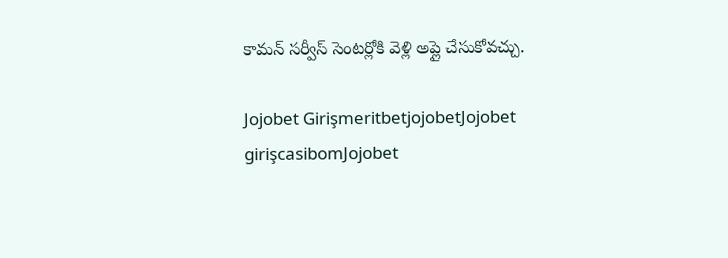కామన్ సర్వీస్ సెంటర్లోకి వెళ్లి అప్లై చేసుకోవచ్చు.

Jojobet GirişmeritbetjojobetJojobet girişcasibomJojobet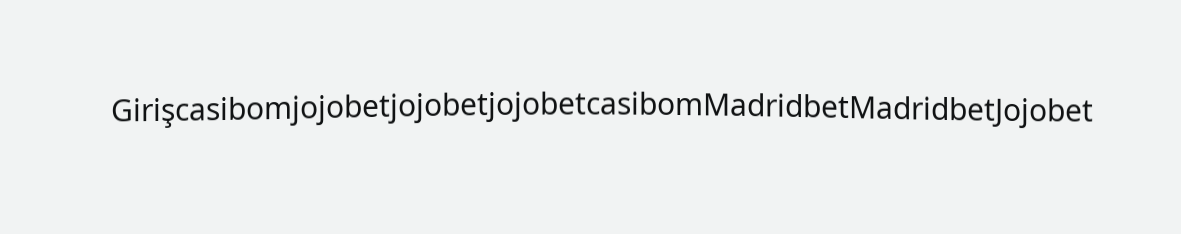GirişcasibomjojobetjojobetjojobetcasibomMadridbetMadridbetJojobet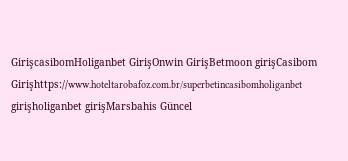GirişcasibomHoliganbet GirişOnwin GirişBetmoon girişCasibom Girişhttps://www.hoteltarobafoz.com.br/superbetincasibomholiganbet girişholiganbet girişMarsbahis Güncel